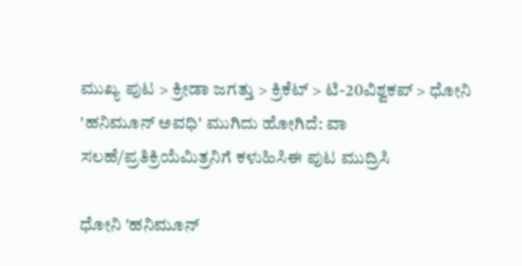ಮುಖ್ಯ ಪುಟ > ಕ್ರೀಡಾ ಜಗತ್ತು > ಕ್ರಿಕೆಟ್‌ > ಟಿ-20ವಿಶ್ವಕಪ್ > ಧೋನಿ 'ಹನಿಮೂನ್ ಅವಧಿ' ಮುಗಿದು ಹೋಗಿದೆ: ವಾ
ಸಲಹೆ/ಪ್ರತಿಕ್ರಿಯೆಮಿತ್ರನಿಗೆ ಕಳುಹಿಸಿಈ ಪುಟ ಮುದ್ರಿಸಿ

ಧೋನಿ 'ಹನಿಮೂನ್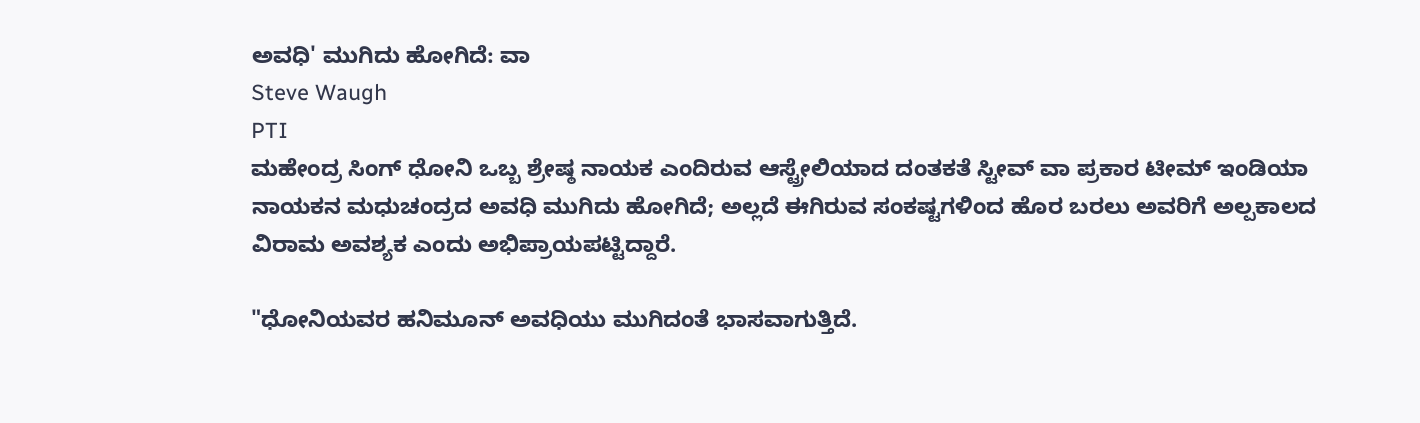ಅವಧಿ' ಮುಗಿದು ಹೋಗಿದೆ: ವಾ
Steve Waugh
PTI
ಮಹೇಂದ್ರ ಸಿಂಗ್ ಧೋನಿ ಒಬ್ಬ ಶ್ರೇಷ್ಠ ನಾಯಕ ಎಂದಿರುವ ಆಸ್ಟ್ರೇಲಿಯಾದ ದಂತಕತೆ ಸ್ಟೀವ್ ವಾ ಪ್ರಕಾರ ಟೀಮ್ ಇಂಡಿಯಾ ನಾಯಕನ ಮಧುಚಂದ್ರದ ಅವಧಿ ಮುಗಿದು ಹೋಗಿದೆ; ಅಲ್ಲದೆ ಈಗಿರುವ ಸಂಕಷ್ಟಗಳಿಂದ ಹೊರ ಬರಲು ಅವರಿಗೆ ಅಲ್ಪಕಾಲದ ವಿರಾಮ ಅವಶ್ಯಕ ಎಂದು ಅಭಿಪ್ರಾಯಪಟ್ಟಿದ್ದಾರೆ.

"ಧೋನಿಯವರ ಹನಿಮೂನ್ ಅವಧಿಯು ಮುಗಿದಂತೆ ಭಾಸವಾಗುತ್ತಿದೆ.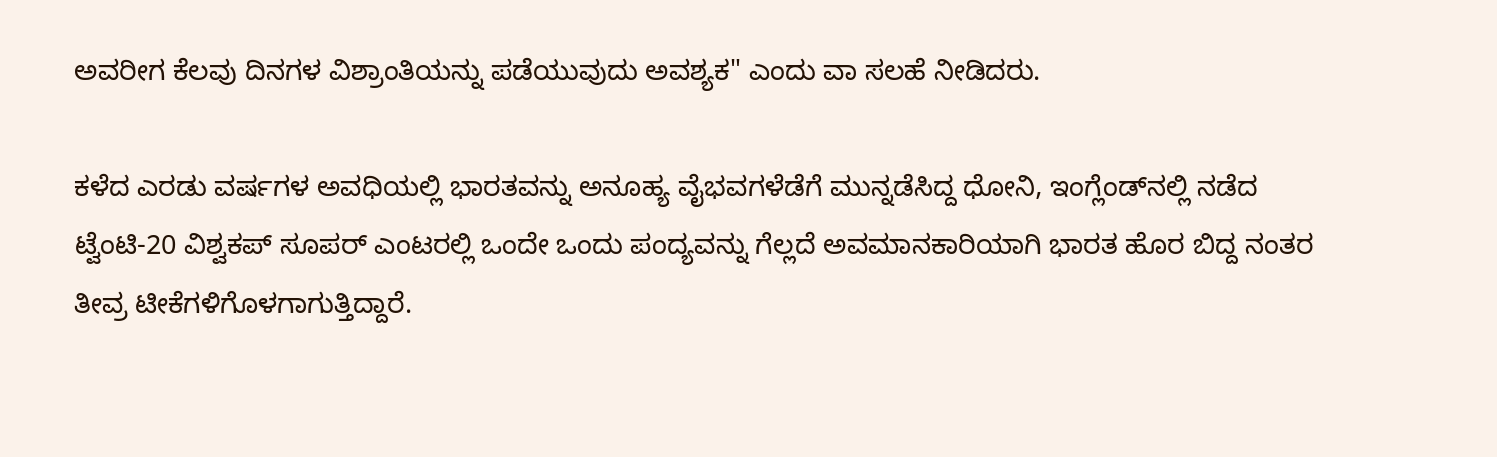ಅವರೀಗ ಕೆಲವು ದಿನಗಳ ವಿಶ್ರಾಂತಿಯನ್ನು ಪಡೆಯುವುದು ಅವಶ್ಯಕ" ಎಂದು ವಾ ಸಲಹೆ ನೀಡಿದರು.

ಕಳೆದ ಎರಡು ವರ್ಷಗಳ ಅವಧಿಯಲ್ಲಿ ಭಾರತವನ್ನು ಅನೂಹ್ಯ ವೈಭವಗಳೆಡೆಗೆ ಮುನ್ನಡೆಸಿದ್ದ ಧೋನಿ, ಇಂಗ್ಲೆಂಡ್‌ನಲ್ಲಿ ನಡೆದ ಟ್ವೆಂಟಿ-20 ವಿಶ್ವಕಪ್‌ ಸೂಪರ್ ಎಂಟರಲ್ಲಿ ಒಂದೇ ಒಂದು ಪಂದ್ಯವನ್ನು ಗೆಲ್ಲದೆ ಅವಮಾನಕಾರಿಯಾಗಿ ಭಾರತ ಹೊರ ಬಿದ್ದ ನಂತರ ತೀವ್ರ ಟೀಕೆಗಳಿಗೊಳಗಾಗುತ್ತಿದ್ದಾರೆ.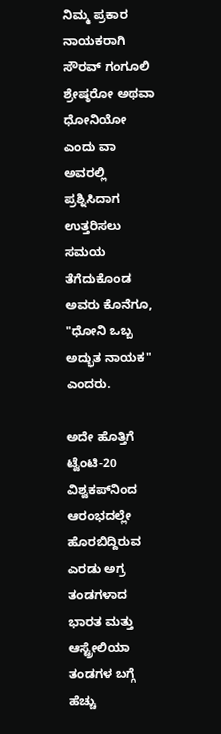ನಿಮ್ಮ ಪ್ರಕಾರ ನಾಯಕರಾಗಿ ಸೌರವ್ ಗಂಗೂಲಿ ಶ್ರೇಷ್ಠರೋ ಅಥವಾ ಧೋನಿಯೋ ಎಂದು ವಾ ಅವರಲ್ಲಿ ಪ್ರಶ್ನಿಸಿದಾಗ ಉತ್ತರಿಸಲು ಸಮಯ ತೆಗೆದುಕೊಂಡ ಅವರು ಕೊನೆಗೂ, "ಧೋನಿ ಒಬ್ಬ ಅದ್ಭುತ ನಾಯಕ" ಎಂದರು.

ಅದೇ ಹೊತ್ತಿಗೆ ಟ್ವೆಂಟಿ-20 ವಿಶ್ವಕಪ್‌ನಿಂದ ಆರಂಭದಲ್ಲೇ ಹೊರಬಿದ್ದಿರುವ ಎರಡು ಅಗ್ರ ತಂಡಗಳಾದ ಭಾರತ ಮತ್ತು ಆಸ್ಟ್ರೇಲಿಯಾ ತಂಡಗಳ ಬಗ್ಗೆ ಹೆಚ್ಚು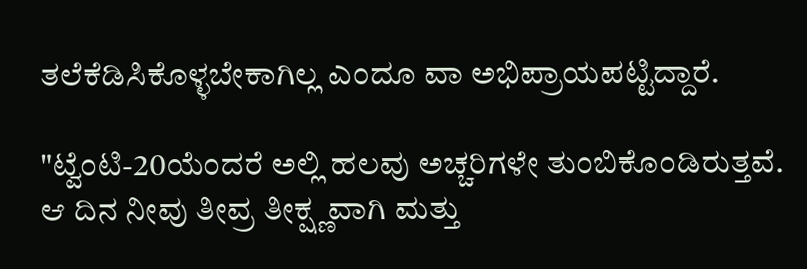ತಲೆಕೆಡಿಸಿಕೊಳ್ಳಬೇಕಾಗಿಲ್ಲ ಎಂದೂ ವಾ ಅಭಿಪ್ರಾಯಪಟ್ಟಿದ್ದಾರೆ.

"ಟ್ವೆಂಟಿ-20ಯೆಂದರೆ ಅಲ್ಲಿ ಹಲವು ಅಚ್ಚರಿಗಳೇ ತುಂಬಿಕೊಂಡಿರುತ್ತವೆ. ಆ ದಿನ ನೀವು ತೀವ್ರ ತೀಕ್ಷ್ಣವಾಗಿ ಮತ್ತು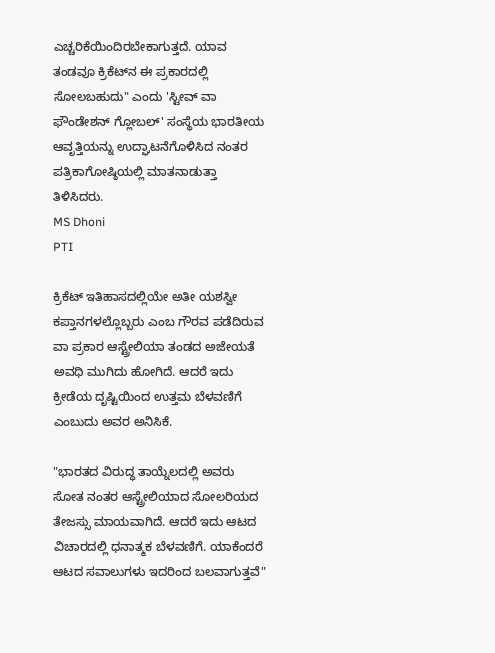ಎಚ್ಚರಿಕೆಯಿಂದಿರಬೇಕಾಗುತ್ತದೆ. ಯಾವ ತಂಡವೂ ಕ್ರಿಕೆಟ್‌ನ ಈ ಪ್ರಕಾರದಲ್ಲಿ ಸೋಲಬಹುದು" ಎಂದು 'ಸ್ಟೀವ್ ವಾ ಫೌಂಡೇಶನ್ ಗ್ಲೋಬಲ್' ಸಂಸ್ಥೆಯ ಭಾರತೀಯ ಆವೃತ್ತಿಯನ್ನು ಉದ್ಘಾಟನೆಗೊಳಿಸಿದ ನಂತರ ಪತ್ರಿಕಾಗೋಷ್ಠಿಯಲ್ಲಿ ಮಾತನಾಡುತ್ತಾ ತಿಳಿಸಿದರು.
MS Dhoni
PTI

ಕ್ರಿಕೆಟ್ ಇತಿಹಾಸದಲ್ಲಿಯೇ ಅತೀ ಯಶಸ್ವೀ ಕಪ್ತಾನಗಳಲ್ಲೊಬ್ಬರು ಎಂಬ ಗೌರವ ಪಡೆದಿರುವ ವಾ ಪ್ರಕಾರ ಆಸ್ಟ್ರೇಲಿಯಾ ತಂಡದ ಅಜೇಯತೆ ಅವಧಿ ಮುಗಿದು ಹೋಗಿದೆ. ಆದರೆ ಇದು ಕ್ರೀಡೆಯ ದೃಷ್ಟಿಯಿಂದ ಉತ್ತಮ ಬೆಳವಣಿಗೆ ಎಂಬುದು ಅವರ ಅನಿಸಿಕೆ.

"ಭಾರತದ ವಿರುದ್ಧ ತಾಯ್ನೆಲದಲ್ಲಿ ಅವರು ಸೋತ ನಂತರ ಆಸ್ಟ್ರೇಲಿಯಾದ ಸೋಲರಿಯದ ತೇಜಸ್ಸು ಮಾಯವಾಗಿದೆ. ಆದರೆ ಇದು ಆಟದ ವಿಚಾರದಲ್ಲಿ ಧನಾತ್ಮಕ ಬೆಳವಣಿಗೆ. ಯಾಕೆಂದರೆ ಆಟದ ಸವಾಲುಗಳು ಇದರಿಂದ ಬಲವಾಗುತ್ತವೆ"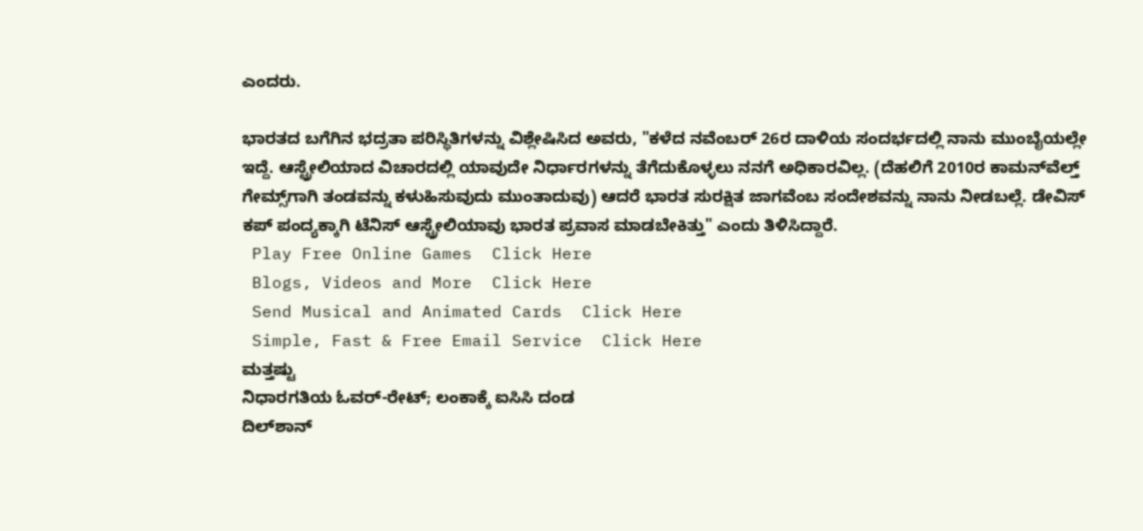ಎಂದರು.

ಭಾರತದ ಬಗೆಗಿನ ಭದ್ರತಾ ಪರಿಸ್ಥಿತಿಗಳನ್ನು ವಿಶ್ಲೇಷಿಸಿದ ಅವರು, "ಕಳೆದ ನವೆಂಬರ್ 26ರ ದಾಳಿಯ ಸಂದರ್ಭದಲ್ಲಿ ನಾನು ಮುಂಬೈಯಲ್ಲೇ ಇದ್ದೆ. ಆಸ್ಟ್ರೇಲಿಯಾದ ವಿಚಾರದಲ್ಲಿ ಯಾವುದೇ ನಿರ್ಧಾರಗಳನ್ನು ತೆಗೆದುಕೊಳ್ಳಲು ನನಗೆ ಅಧಿಕಾರವಿಲ್ಲ. (ದೆಹಲಿಗೆ 2010ರ ಕಾಮನ್‌ವೆಲ್ತ್ ಗೇಮ್ಸ್‌ಗಾಗಿ ತಂಡವನ್ನು ಕಳುಹಿಸುವುದು ಮುಂತಾದುವು) ಆದರೆ ಭಾರತ ಸುರಕ್ಷಿತ ಜಾಗವೆಂಬ ಸಂದೇಶವನ್ನು ನಾನು ನೀಡಬಲ್ಲೆ. ಡೇವಿಸ್ ಕಪ್ ಪಂದ್ಯಕ್ಕಾಗಿ ಟೆನಿಸ್ ಆಸ್ಟ್ರೇಲಿಯಾವು ಭಾರತ ಪ್ರವಾಸ ಮಾಡಬೇಕಿತ್ತು" ಎಂದು ತಿಳಿಸಿದ್ದಾರೆ.
 Play Free Online Games  Click Here
 Blogs, Videos and More  Click Here
 Send Musical and Animated Cards  Click Here
 Simple, Fast & Free Email Service  Click Here
ಮತ್ತಷ್ಟು
ನಿಧಾರಗತಿಯ ಓವರ್-ರೇಟ್; ಲಂಕಾಕ್ಕೆ ಐಸಿಸಿ ದಂಡ
ದಿಲ್‌ಶಾನ್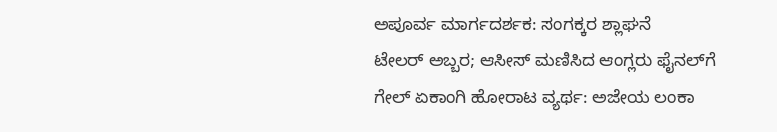ಅಪೂರ್ವ ಮಾರ್ಗದರ್ಶಕ: ಸಂಗಕ್ಕರ ಶ್ಲಾಘನೆ
ಟೇಲರ್ ಅಬ್ಬರ; ಆಸೀಸ್ ಮಣಿಸಿದ ಆಂಗ್ಲರು ಫೈನಲ್‌ಗೆ
ಗೇಲ್ ಏಕಾಂಗಿ ಹೋರಾಟ ವ್ಯರ್ಥ: ಅಜೇಯ ಲಂಕಾ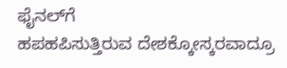ಫೈನಲ್‌ಗೆ
ಹಪಹಪಿಸುತ್ತಿರುವ ದೇಶಕ್ಕೋಸ್ಕರವಾದ್ರೂ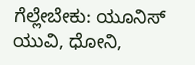ಗೆಲ್ಲೇಬೇಕು: ಯೂನಿಸ್
ಯುವಿ, ಧೋನಿ,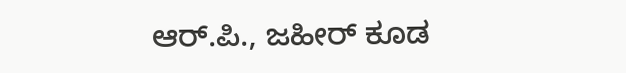ಆರ್.ಪಿ., ಜಹೀರ್ ಕೂಡ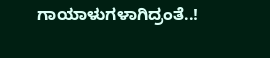ಗಾಯಾಳುಗಳಾಗಿದ್ರಂತೆ..!